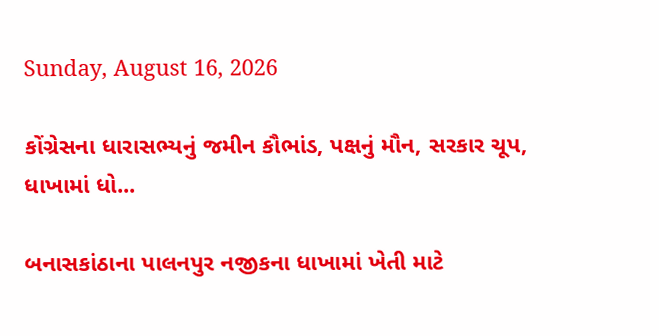Sunday, August 16, 2026

કોંગ્રેસના ધારાસભ્યનું જમીન કૌભાંડ, પક્ષનું મૌન, સરકાર ચૂપ, ધાખામાં ધો...

બનાસકાંઠાના પાલનપુર નજીકના ધાખામાં ખેતી માટે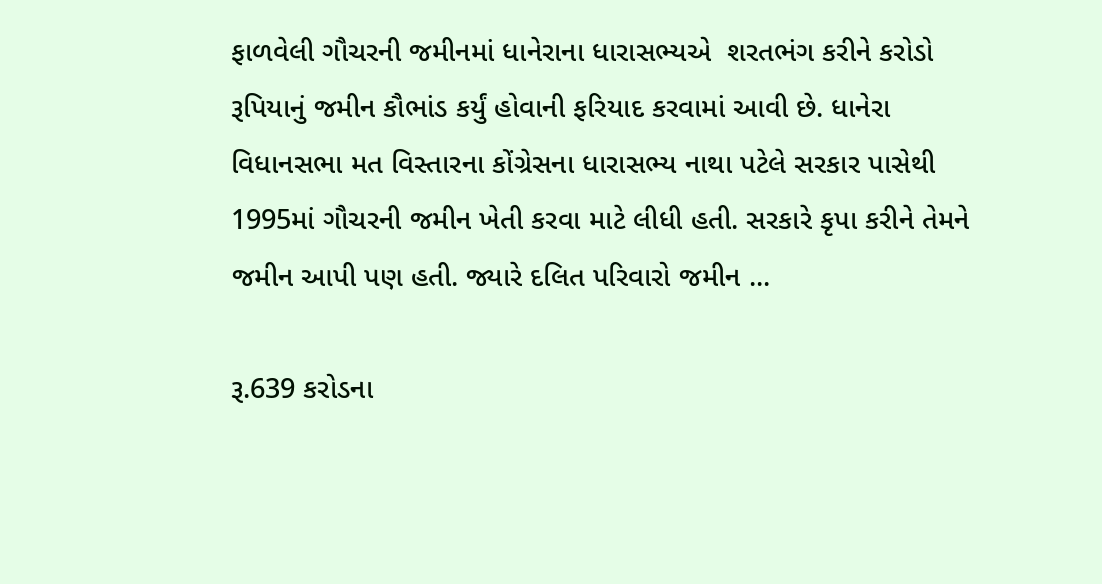ફાળવેલી ગૌચરની જમીનમાં ધાનેરાના ધારાસભ્યએ  શરતભંગ કરીને કરોડો રૂપિયાનું જમીન કૌભાંડ કર્યું હોવાની ફરિયાદ કરવામાં આવી છે. ધાનેરા વિધાનસભા મત વિસ્તારના કોંગ્રેસના ધારાસભ્ય નાથા પટેલે સરકાર પાસેથી 1995માં ગૌચરની જમીન ખેતી કરવા માટે લીધી હતી. સરકારે કૃપા કરીને તેમને જમીન આપી પણ હતી. જ્યારે દલિત પરિવારો જમીન ...

રૂ.639 કરોડના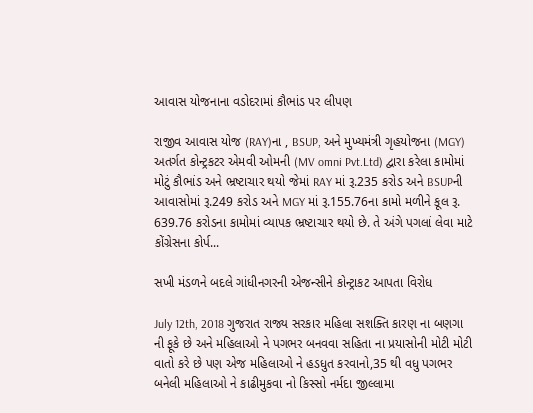આવાસ યોજનાના વડોદરામાં કૌભાંડ પર લીપણ

રાજીવ આવાસ યોજ (RAY)ના , BSUP, અને મુખ્યમંત્રી ગૃહયોજના (MGY) અતર્ગત કોન્ટ્રકટર એમવી ઓમની (MV omni Pvt.Ltd) દ્વારા કરેલા કામોમાં મોટું કૌભાંડ અને ભ્રષ્ટાચાર થયો જેમાં RAY માં રૂ.235 કરોડ અને BSUPની આવાસોમાં રૂ.249 કરોડ અને MGY માં રૂ.155.76ના કામો મળીને કૂલ રૂ. 639.76 કરોડના કામોમાં વ્યાપક ભ્રષ્ટાચાર થયો છે. તે અંગે પગલાં લેવા માટે કોંગ્રેસના કોર્પ...

સખી મંડળને બદલે ગાંધીનગરની એજન્સીને કોન્ટ્રાકટ આપતા વિરોધ

July 12th, 2018 ગુજરાત રાજ્ય સરકાર મહિલા સશક્તિ કારણ ના બણગા ની ફૂકે છે અને મહિલાઓ ને પગભર બનવવા સહિતા ના પ્રયાસોની મોટી મોટી વાતો કરે છે પણ એજ મહિલાઓ ને હડધુત કરવાનો,35 થી વધુ પગભર બનેલી મહિલાઓ ને કાઢીમુકવા નો કિસ્સો નર્મદા જીલ્લામા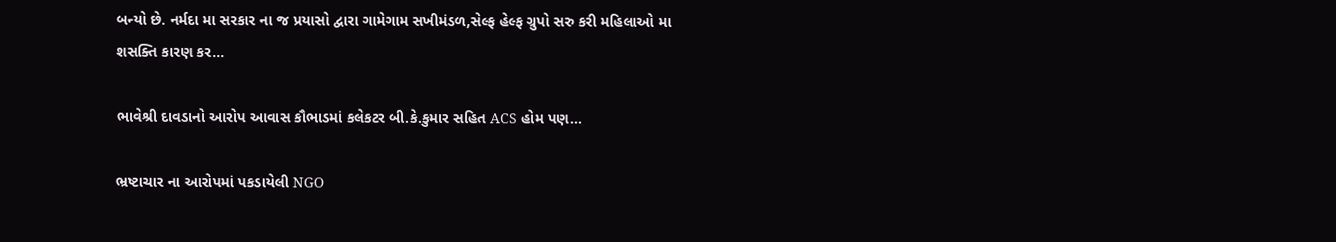બન્યો છે. નર્મદા મા સરકાર ના જ પ્રયાસો દ્વારા ગામેગામ સખીમંડળ,સેલ્ફ હેલ્ફ ગ્રુપો સરુ કરી મહિલાઓ મા શસક્તિ કારણ કર...

ભાવેશ્રી દાવડાનો આરોપ આવાસ કૌભાડમાં કલેકટર બી.કે.કુમાર સહિત ACS હોમ પણ...

ભ્રષ્ટાચાર ના આરોપમાં પકડાયેલી NGO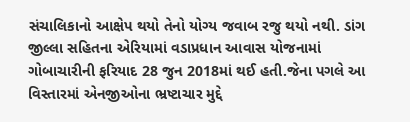સંચાલિકાનો આક્ષેપ થયો તેનો યોગ્ય જવાબ રજુ થયો નથી. ડાંગ જીલ્લા સહિતના એરિયામાં વડાપ્રધાન આવાસ યોજનામાં ગોબાચારીની ફરિયાદ 28 જુન 2018માં થઈ હતી.જેના પગલે આ વિસ્તારમાં એનજીઓના ભ્રષ્ટાચાર મુદ્દે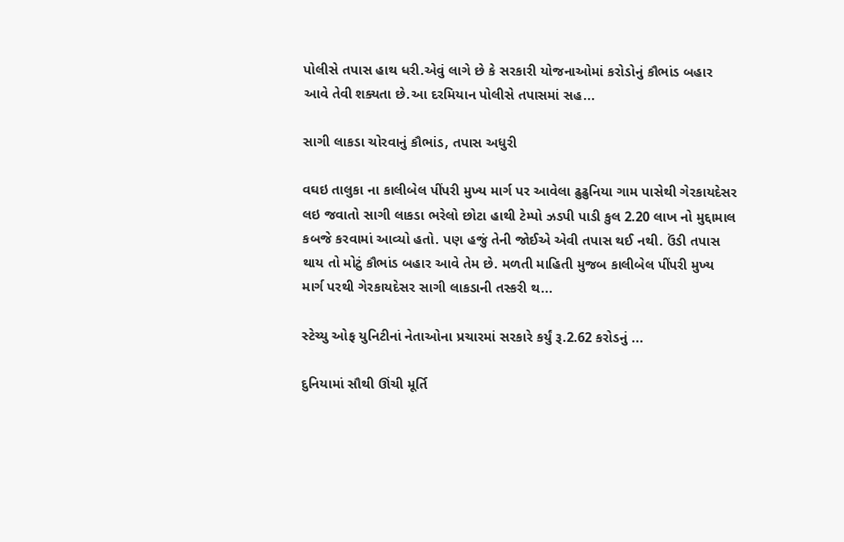પોલીસે તપાસ હાથ ધરી.એવું લાગે છે કે સરકારી યોજનાઓમાં કરોડોનું કૌભાંડ બહાર આવે તેવી શક્યતા છે.આ દરમિયાન પોલીસે તપાસમાં સહ...

સાગી લાકડા ચોરવાનું કૌભાંડ, તપાસ અધુરી

વઘઇ તાલુકા ના કાલીબેલ પીંપરી મુખ્ય માર્ગ પર આવેલા ઢુઢુનિયા ગામ પાસેથી ગેરકાયદેસર લઇ જવાતો સાગી લાકડા ભરેલો છોટા હાથી ટેમ્પો ઝડપી પાડી કુલ 2.20 લાખ નો મુદ્દામાલ કબજે કરવામાં આવ્યો હતો. પણ હજું તેની જોઈએ એવી તપાસ થઈ નથી. ઉંડી તપાસ થાય તો મોટું કૌભાંડ બહાર આવે તેમ છે. મળતી માહિતી મુજબ કાલીબેલ પીંપરી મુખ્ય માર્ગ પરથી ગેરકાયદેસર સાગી લાકડાની તસ્કરી થ...

સ્ટેચ્યુ ઓફ યુનિટીનાં નેતાઓના પ્રચારમાં સરકારે કર્યું રૂ.2.62 કરોડનું ...

દુનિયામાં સૌથી ઊંચી મૂર્તિ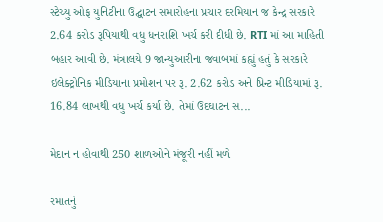સ્ટેચ્યુ ઓફ યુનિટીના ઉદ્ઘાટન સમારોહના પ્રચાર દરમિયાન જ કેન્દ્ર સરકારે 2.64 કરોડ રૂપિયાથી વધુ ધનરાશિ ખર્ચ કરી દીધી છે. RTI માં આ માહિતી બહાર આવી છે. મંત્રાલયે 9 જાન્યુઆરીના જવાબમાં કહ્યું હતું કે સરકારે ઇલેક્ટ્રોનિક મીડિયાના પ્રમોશન પર રૂ. 2.62 કરોડ અને પ્રિન્ટ મીડિયામાં રૂ. 16.84 લાખથી વધુ ખર્ચ કર્યા છે. તેમાં ઉદઘાટન સ...

મેદાન ન હોવાથી 250 શાળઓને મંજૂરી નહીં મળે

રમાતનું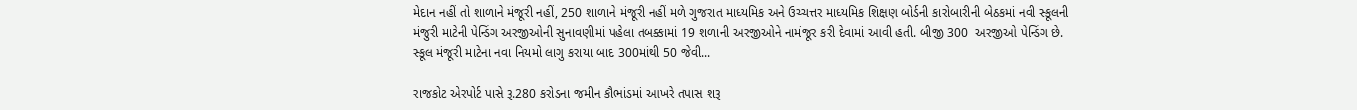મેદાન નહીં તો શાળાને મંજૂરી નહીં, 250 શાળાને મંજૂરી નહીં મળે ગુજરાત માધ્યમિક અને ઉચ્ચત્તર માધ્યમિક શિક્ષણ બોર્ડની કારોબારીની બેઠકમાં નવી સ્કૂલની મંજુરી માટેની પેન્ડિંગ અરજીઓની સુનાવણીમાં પહેલા તબક્કામાં 19 શળાની અરજીઓને નામંજૂર કરી દેવામાં આવી હતી. બીજી 300  અરજીઓ પેન્ડિંગ છે. સ્કૂલ મંજૂરી માટેના નવા નિયમો લાગુ કરાયા બાદ 300માંથી 50 જેવી...

રાજકોટ એરપોર્ટ પાસે રૂ.280 કરોડના જમીન કૌભાંડમાં આખરે તપાસ શરૂ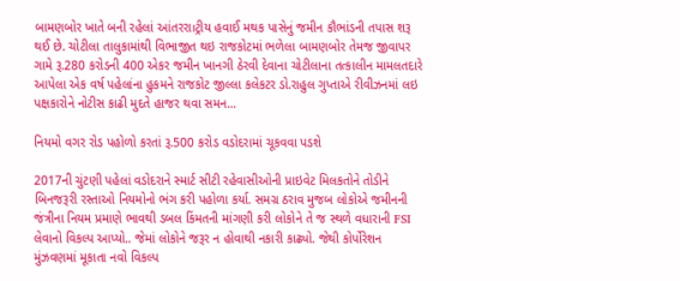બામણબોર ખાતે બની રહેલાં આંતરરા।ટ્રીય હવાઈ મથક પાસેનું જમીન કૌભાંડની તપાસ શરૂ થઈ છે. ચોટીલા તાલુકામાંથી વિભાજીત થઇ રાજકોટમાં ભળેલા બામણબોર તેમજ જીવાપર ગામે રૂ.280 કરોડની 400 એકર જમીન ખાનગી ઠેરવી દેવાના ચોટીલાના તત્કાલીન મામલતદારે આપેલા એક વર્ષ પહેલાંના હુકમને રાજકોટ જીલ્લા કલેકટર ડો.રાહુલ ગુપ્તાએ રીવીઝનમાં લઇ પક્ષકારોને નોટીસ કાઢી મુદતે હાજર થવા સમન...

નિયમો વગર રોડ પહોળો કરતાં રૂ.500 કરોડ વડોદરામાં ચૂકવવા પડશે

2017ની ચુંટણી પહેલાં વડોદરાને સ્માર્ટ સીટી રહેવાસીઓની પ્રાઇવેટ મિલકતોને તોડીને બિનજરૂરી રસ્તાઓ નિયમોનો ભંગ કરી પહોળા કર્યા. સમગ્ર ઠરાવ મુજબ લોકોએ જમીનની જંત્રીના નિયમ પ્રમાણે ભાવથી ડબલ કિંમતની માંગણી કરી લોકોને તે જ સ્થળે વધારાની FSI લેવાનો વિકલ્પ આપ્યો.. જેમાં લોકોને જરૂર ન હોવાથી નકારી કાઢ્યો. જેથી કોર્પોરેશન મુંઝવણમાં મૂકાતા નવો વિકલ્પ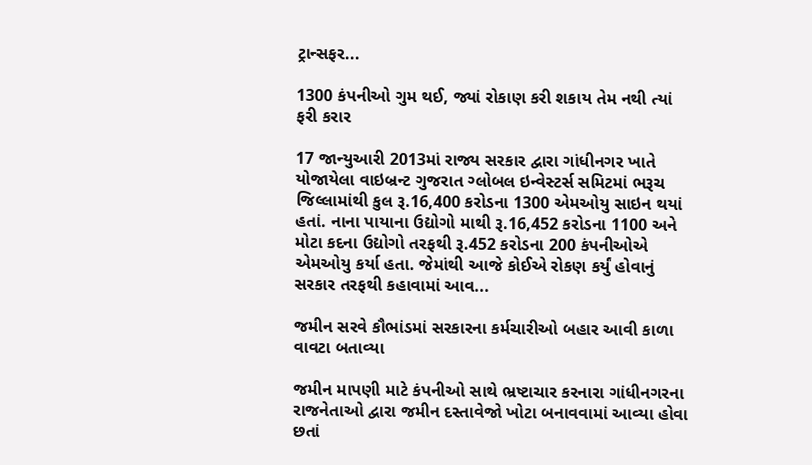ટ્રાન્સફર...

1300 કંપનીઓ ગુમ થઈ, જ્યાં રોકાણ કરી શકાય તેમ નથી ત્યાં ફરી કરાર

17 જાન્યુઆરી 2013માં રાજ્ય સરકાર દ્વારા ગાંધીનગર ખાતે યોજાયેલા વાઇબ્રન્ટ ગુજરાત ગ્લોબલ ઇન્વેસ્ટર્સ સમિટમાં ભરૂચ જિલ્લામાંથી કુલ રૂ.16,400 કરોડના 1300 એમઓયુ સાઇન થયાં હતાં. નાના પાયાના ઉદ્યોગો માથી રૂ.16,452 કરોડના 1100 અને મોટા કદના ઉદ્યોગો તરફથી રૂ.452 કરોડના 200 કંપનીઓએ એમઓયુ કર્યા હતા. જેમાંથી આજે કોઈએ રોકણ કર્યું હોવાનું સરકાર તરફથી કહાવામાં આવ...

જમીન સરવે કૌભાંડમાં સરકારના કર્મચારીઓ બહાર આવી કાળા વાવટા બતાવ્યા

જમીન માપણી માટે કંપનીઓ સાથે ભ્રષ્ટાચાર કરનારા ગાંધીનગરના રાજનેતાઓ દ્વારા જમીન દસ્તાવેજો ખોટા બનાવવામાં આવ્યા હોવા છતાં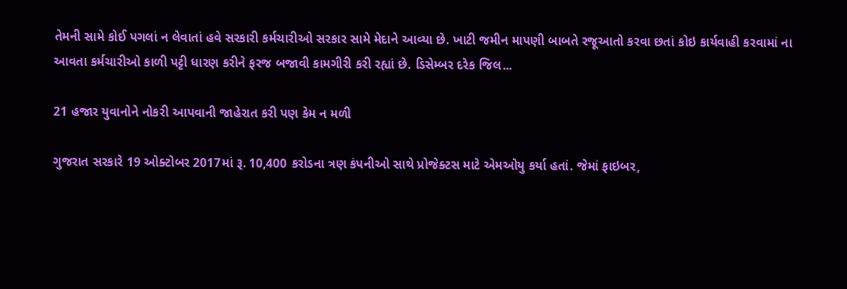તેમની સામે કોઈ પગલાં ન લેવાતાં હવે સરકારી કર્મચારીઓ સરકાર સામે મેદાને આવ્યા છે. ખાટી જમીન માપણી બાબતે રજૂઆતો કરવા છતાં કોઇ કાર્યવાહી કરવામાં ના આવતા કર્મચારીઓ કાળી પટ્ટી ધારણ કરીને ફરજ બજાવી કામગીરી કરી રહ્યાં છે. ડિસેમ્બર દરેક જિલ...

21 હજાર યુવાનોને નોકરી આપવાની જાહેરાત કરી પણ કેમ ન મળી

ગુજરાત સરકારે 19 ઓક્ટોબર 2017માં રૂ. 10,400 કરોડના ત્રણ કંપનીઓ સાથે પ્રોજેક્ટસ માટે એમઓયુ કર્યા હતાં. જેમાં ફાઇબર,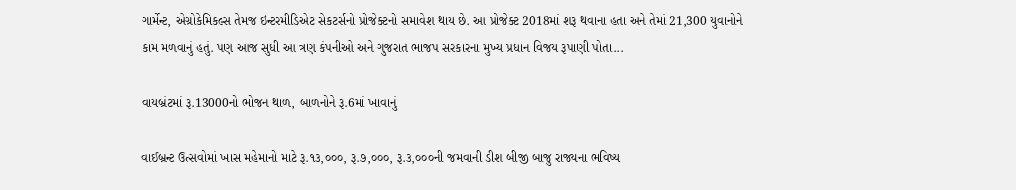ગાર્મેન્ટ, એગ્રોકેમિકલ્સ તેમજ ઇન્ટરમીડિએટ સેકટર્સનો પ્રોજેક્ટનો સમાવેશ થાય છે. આ પ્રોજેક્ટ 2018માં શરૂ થવાના હતા અને તેમાં 21,300 યુવાનોને કામ મળવાનું હતું. પણ આજ સુધી આ ત્રણ કંપનીઓ અને ગુજરાત ભાજપ સરકારના મુખ્ય પ્રધાન વિજય રૂપાણી પોતા...

વાયબ્રંટમાં રૂ.13000નો ભોજન થાળ, બાળનોને રૂ.6માં ખાવાનું

વાઈબ્રન્ટ ઉત્સવોમાં ખાસ મહેમાનો માટે રૂ.૧૩,૦૦૦, રૂ.૭,૦૦૦, રૂ.૩,૦૦૦ની જમવાની ડીશ બીજી બાજુ રાજ્યના ભવિષ્ય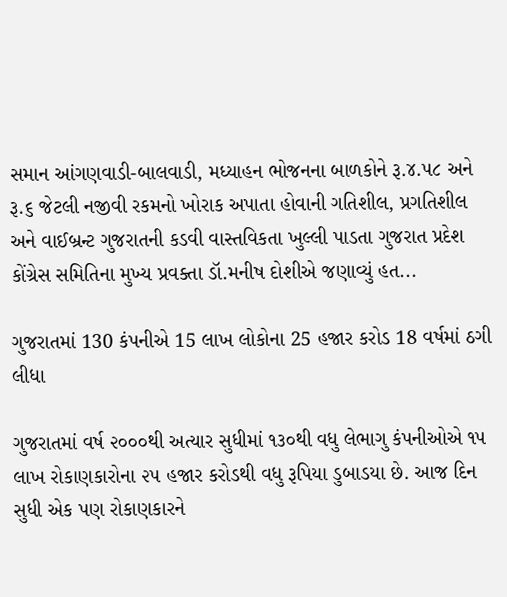સમાન આંગણવાડી-બાલવાડી, મધ્યાહન ભોજનના બાળકોને રૂ.૪.૫૮ અને રૂ.૬ જેટલી નજીવી રકમનો ખોરાક અપાતા હોવાની ગતિશીલ, પ્રગતિશીલ અને વાઈબ્રન્ટ ગુજરાતની કડવી વાસ્તવિકતા ખુલ્લી પાડતા ગુજરાત પ્રદેશ કોંગ્રેસ સમિતિના મુખ્ય પ્રવક્તા ડૉ.મનીષ દોશીએ જણાવ્યું હત...

ગુજરાતમાં 130 કંપનીએ 15 લાખ લોકોના 25 હજાર કરોડ 18 વર્ષમાં ઠગી લીધા

ગુજરાતમાં વર્ષ ૨૦૦૦થી અત્યાર સુધીમાં ૧૩૦થી વધુ લેભાગુ કંપનીઓએ ૧૫ લાખ રોકાણકારોના ૨૫ હજાર કરોડથી વધુ રૂપિયા ડુબાડયા છે. આજ દિન સુધી એક પણ રોકાણકારને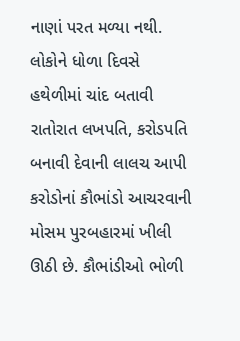નાણાં પરત મળ્યા નથી. લોકોને ધોળા દિવસે હથેળીમાં ચાંદ બતાવી રાતોરાત લખપતિ, કરોડપતિ બનાવી દેવાની લાલચ આપી કરોડોનાં કૌભાંડો આચરવાની મોસમ પુરબહારમાં ખીલી ઊઠી છે. કૌભાંડીઓ ભોળી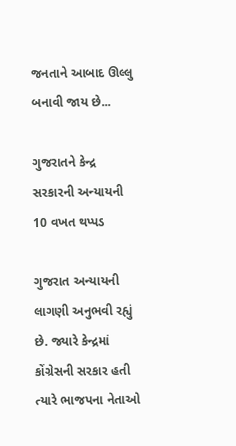જનતાને આબાદ ઊલ્લુ બનાવી જાય છે...

ગુજરાતને કેન્દ્ર સરકારની અન્યાયની 10 વખત થપ્પડ

ગુજરાત અન્યાયની લાગણી અનુભવી રહ્યું છે. જ્યારે કેન્દ્રમાં કોંગ્રેસની સરકાર હતી ત્યારે ભાજપના નેતાઓ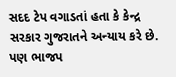સદદ ટેપ વગાડતાં હતા કે કેન્દ્ર સરકાર ગુજરાતને અન્યાય કરે છે. પણ ભાજપ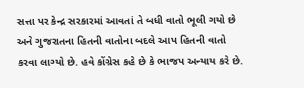સત્તા પર કેન્દ્ર સરકારમાં આવતાં તે બધી વાતો ભૂલી ગયો છે અને ગુજરાતના હિતની વાતોના બદલે આપ હિતની વાતો કરવા લાગ્યો છે. હવે કોંગ્રેસ કહે છે કે ભાજપ અન્યાય કરે છે.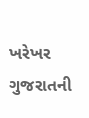ખરેખર ગુજરાતની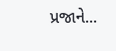પ્રજાને...